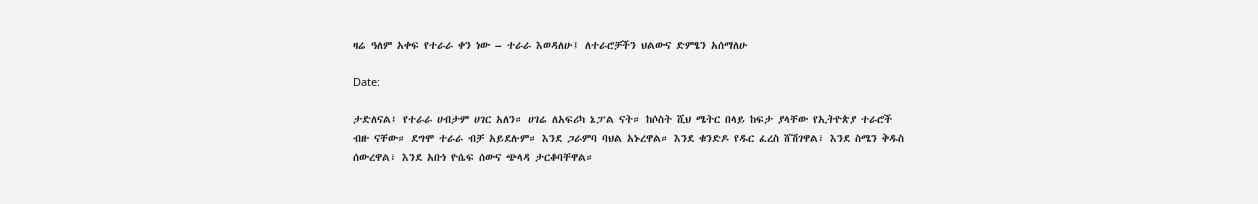ዛሬ ዓለም አቀፍ የተራራ ቀን ነው – ተራራ እወዳለሁ፤ ለተራሮቻችን ህልውና ድምፄን አሰማለሁ

Date:

ታድለናል፤ የተራራ ሀብታም ሀገር አለን። ሀገሬ ለአፍሪካ ኔፓል ናት። ከሶስት ሺህ ሜትር በላይ ከፍታ ያላቸው የኢትዮጵያ ተራሮች ብዙ ናቸው። ደግሞ ተራራ ብቻ አይደሉም። እንደ ጋራምባ ባህል አኑረዋል። እንደ ቁንድዶ የዱር ፈረስ ሸሽገዋል፣ እንደ ስሜን ቅዱስ ሰውረዋል፣ እንደ አቡነ ዮሴፍ ሰውና ጭላዳ ታርቆባቸዋል።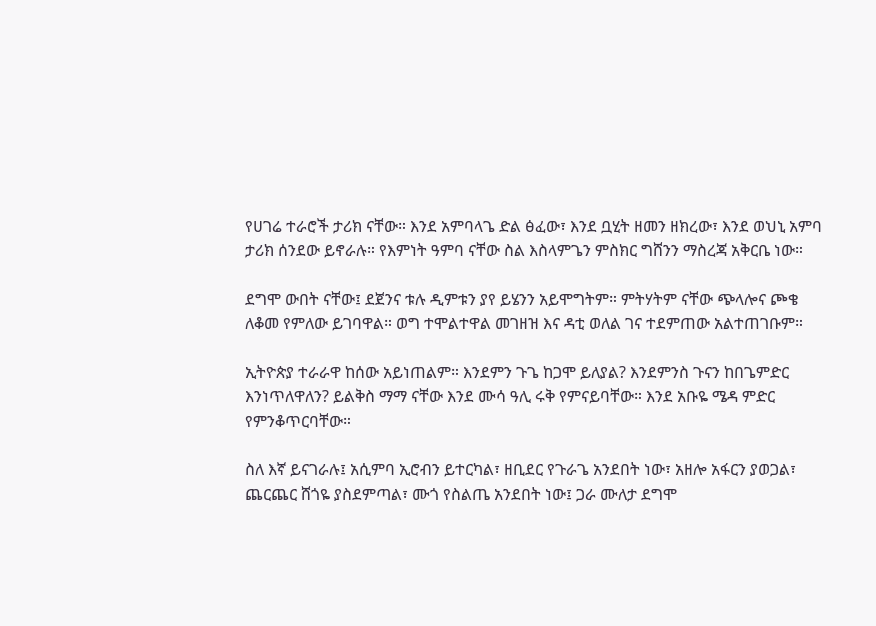የሀገሬ ተራሮች ታሪክ ናቸው። እንደ አምባላጌ ድል ፅፈው፣ እንደ ቧሂት ዘመን ዘክረው፣ እንደ ወህኒ አምባ ታሪክ ሰንደው ይኖራሉ። የእምነት ዓምባ ናቸው ስል እስላምጌን ምስክር ግሸንን ማስረጃ አቅርቤ ነው።

ደግሞ ውበት ናቸው፤ ደጀንና ቱሉ ዲምቱን ያየ ይሄንን አይሞግትም። ምትሃትም ናቸው ጭላሎና ጮቄ ለቆመ የምለው ይገባዋል። ወግ ተሞልተዋል መገዘዝ እና ዳቲ ወለል ገና ተደምጠው አልተጠገቡም።

ኢትዮጵያ ተራራዋ ከሰው አይነጠልም። እንደምን ጉጌ ከጋሞ ይለያል? እንደምንስ ጉናን ከበጌምድር እንነጥለዋለን? ይልቅስ ማማ ናቸው እንደ ሙሳ ዓሊ ሩቅ የምናይባቸው። እንደ አቡዬ ሜዳ ምድር የምንቆጥርባቸው።

ስለ እኛ ይናገራሉ፤ አሲምባ ኢሮብን ይተርካል፣ ዘቢደር የጉራጌ አንደበት ነው፣ አዘሎ አፋርን ያወጋል፣ ጨርጨር ሸጎዬ ያስደምጣል፣ ሙጎ የስልጤ አንደበት ነው፤ ጋራ ሙለታ ደግሞ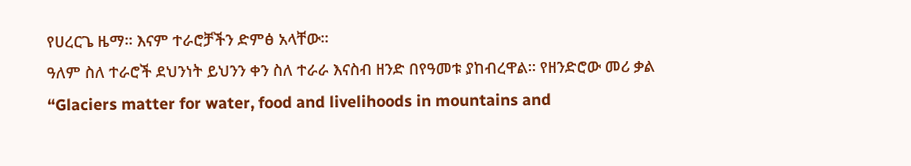የሀረርጌ ዜማ። እናም ተራሮቻችን ድምፅ አላቸው።
ዓለም ስለ ተራሮች ደህንነት ይህንን ቀን ስለ ተራራ እናስብ ዘንድ በየዓመቱ ያከብረዋል። የዘንድሮው መሪ ቃል “Glaciers matter for water, food and livelihoods in mountains and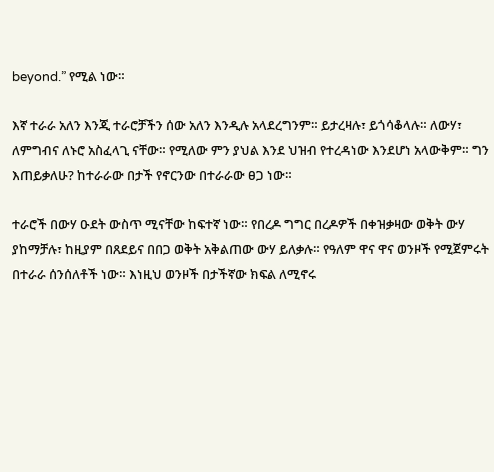beyond.” የሚል ነው።

እኛ ተራራ አለን እንጂ ተራሮቻችን ሰው አለን እንዲሉ አላደረግንም። ይታረዛሉ፣ ይጎሳቆላሉ። ለውሃ፣ ለምግብና ለኑሮ አስፈላጊ ናቸው። የሚለው ምን ያህል እንደ ህዝብ የተረዳነው እንደሆነ አላውቅም። ግን እጠይቃለሁ? ከተራራው በታች የኖርንው በተራራው ፀጋ ነው።

ተራሮች በውሃ ዑደት ውስጥ ሚናቸው ከፍተኛ ነው። የበረዶ ግግር በረዶዎች በቀዝቃዛው ወቅት ውሃ ያከማቻሉ፣ ከዚያም በጸደይና በበጋ ወቅት አቅልጠው ውሃ ይለቃሉ። የዓለም ዋና ዋና ወንዞች የሚጀምሩት በተራራ ሰንሰለቶች ነው። እነዚህ ወንዞች በታችኛው ክፍል ለሚኖሩ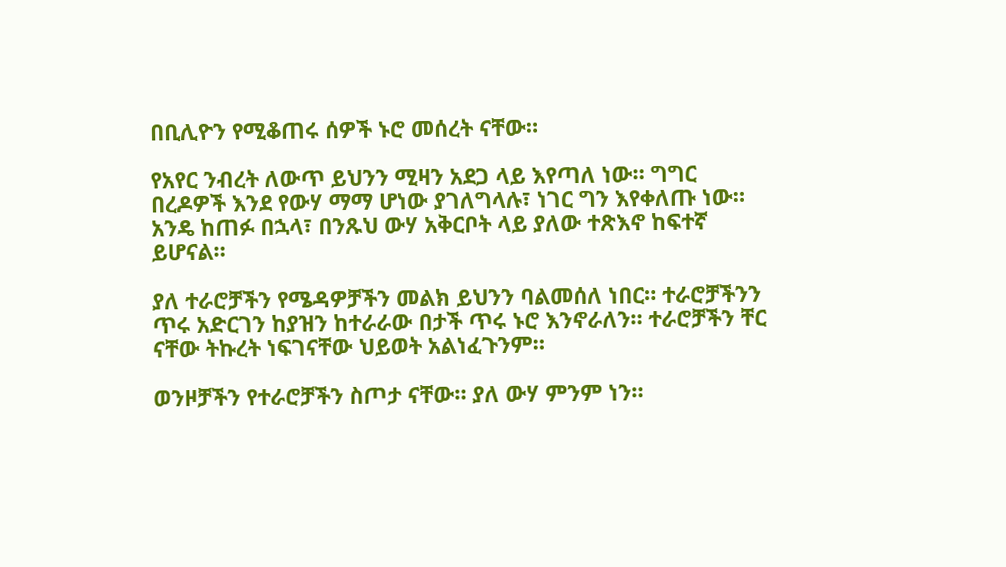በቢሊዮን የሚቆጠሩ ሰዎች ኑሮ መሰረት ናቸው።

የአየር ንብረት ለውጥ ይህንን ሚዛን አደጋ ላይ እየጣለ ነው። ግግር በረዶዎች እንደ የውሃ ማማ ሆነው ያገለግላሉ፣ ነገር ግን እየቀለጡ ነው። አንዴ ከጠፉ በኋላ፣ በንጹህ ውሃ አቅርቦት ላይ ያለው ተጽእኖ ከፍተኛ ይሆናል።

ያለ ተራሮቻችን የሜዳዎቻችን መልክ ይህንን ባልመሰለ ነበር። ተራሮቻችንን ጥሩ አድርገን ከያዝን ከተራራው በታች ጥሩ ኑሮ እንኖራለን። ተራሮቻችን ቸር ናቸው ትኩረት ነፍገናቸው ህይወት አልነፈጉንም።

ወንዞቻችን የተራሮቻችን ስጦታ ናቸው። ያለ ውሃ ምንም ነን።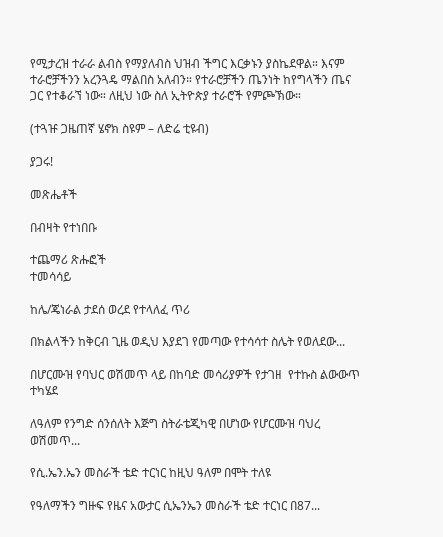የሚታረዝ ተራራ ልብስ የማያለብስ ህዝብ ችግር እርቃኑን ያስኬደዋል። እናም ተራሮቻችንን አረንጓዴ ማልበስ አለብን። የተራሮቻችን ጤንነት ከየግላችን ጤና ጋር የተቆራኘ ነው። ለዚህ ነው ስለ ኢትዮጵያ ተራሮች የምጮኽው።

(ተጓዡ ጋዜጠኛ ሄኖክ ስዩም – ለድሬ ቲዩብ)

ያጋሩ!

መጽሔቶች

በብዛት የተነበቡ

ተጨማሪ ጽሑፎች
ተመሳሳይ

ከሌ/ጄነራል ታደሰ ወረደ የተላለፈ ጥሪ

በክልላችን ከቅርብ ጊዜ ወዲህ እያደገ የመጣው የተሳሳተ ስሌት የወለደው...

በሆርሙዝ የባህር ወሽመጥ ላይ በከባድ መሳሪያዎች የታገዘ  የተኩስ ልውውጥ ተካሄደ

ለዓለም የንግድ ሰንሰለት እጅግ ስትራቴጂካዊ በሆነው የሆርሙዝ ባህረ ወሽመጥ...

የሲ.ኤን.ኤን መስራች ቴድ ተርነር ከዚህ ዓለም በሞት ተለዩ

የዓለማችን ግዙፍ የዜና አውታር ሲኤንኤን መስራች ቴድ ተርነር በ87...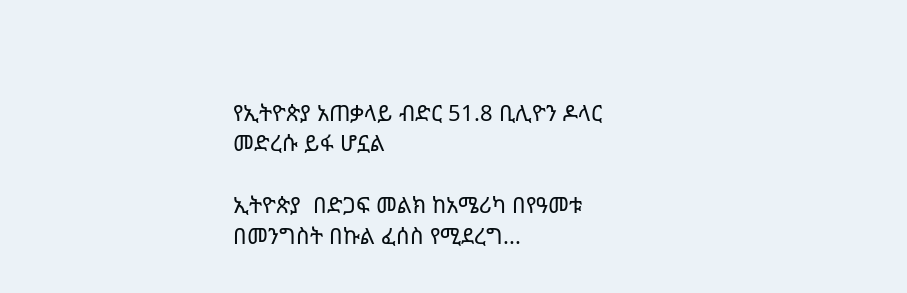የኢትዮጵያ አጠቃላይ ብድር 51.8 ቢሊዮን ዶላር መድረሱ ይፋ ሆኗል

ኢትዮጵያ  በድጋፍ መልክ ከአሜሪካ በየዓመቱ  በመንግስት በኩል ፈሰስ የሚደረግ...